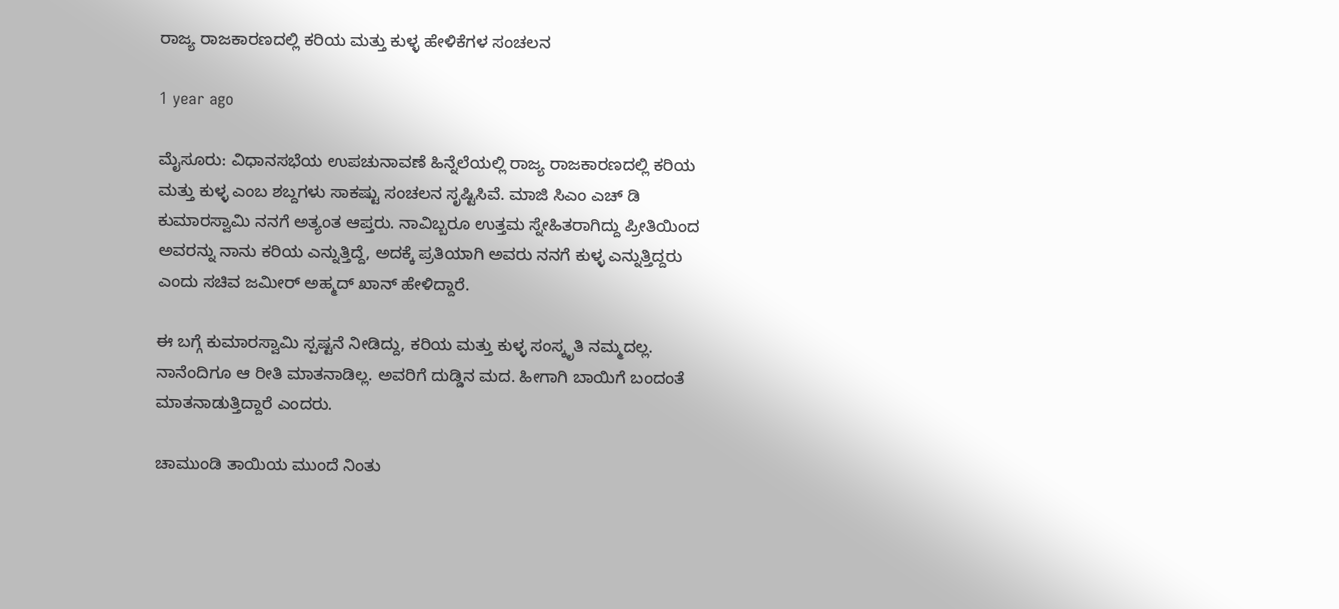ರಾಜ್ಯ ರಾಜಕಾರಣದಲ್ಲಿ ಕರಿಯ ಮತ್ತು ಕುಳ್ಳ ಹೇಳಿಕೆಗಳ ಸಂಚಲನ

1 year ago

ಮೈಸೂರು: ವಿಧಾನಸಭೆಯ ಉಪಚುನಾವಣೆ ಹಿನ್ನೆಲೆಯಲ್ಲಿ ರಾಜ್ಯ ರಾಜಕಾರಣದಲ್ಲಿ ಕರಿಯ ಮತ್ತು ಕುಳ್ಳ ಎಂಬ ಶಬ್ದಗಳು ಸಾಕಷ್ಟು ಸಂಚಲನ ಸೃಷ್ಟಿಸಿವೆ. ಮಾಜಿ ಸಿಎಂ ಎಚ್ ಡಿ ಕುಮಾರಸ್ವಾಮಿ ನನಗೆ ಅತ್ಯಂತ ಆಪ್ತರು. ನಾವಿಬ್ಬರೂ ಉತ್ತಮ ಸ್ನೇಹಿತರಾಗಿದ್ದು ಪ್ರೀತಿಯಿಂದ ಅವರನ್ನು ನಾನು ಕರಿಯ ಎನ್ನುತ್ತಿದ್ದೆ, ಅದಕ್ಕೆ ಪ್ರತಿಯಾಗಿ ಅವರು ನನಗೆ ಕುಳ್ಳ ಎನ್ನುತ್ತಿದ್ದರು ಎಂದು ಸಚಿವ ಜಮೀರ್ ಅಹ್ಮದ್ ಖಾನ್ ಹೇಳಿದ್ದಾರೆ.

ಈ ಬಗ್ಗೆ ಕುಮಾರಸ್ವಾಮಿ ಸ್ಪಷ್ಟನೆ ನೀಡಿದ್ದು, ಕರಿಯ ಮತ್ತು ಕುಳ್ಳ ಸಂಸ್ಕೃತಿ ನಮ್ಮದಲ್ಲ. ನಾನೆಂದಿಗೂ ಆ ರೀತಿ ಮಾತನಾಡಿಲ್ಲ. ಅವರಿಗೆ ದುಡ್ಡಿನ ಮದ. ಹೀಗಾಗಿ ಬಾಯಿಗೆ ಬಂದಂತೆ ಮಾತನಾಡುತ್ತಿದ್ದಾರೆ ಎಂದರು.

ಚಾಮುಂಡಿ ತಾಯಿಯ ಮುಂದೆ ನಿಂತು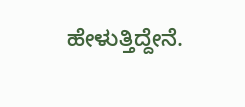ಹೇಳುತ್ತಿದ್ದೇನೆ.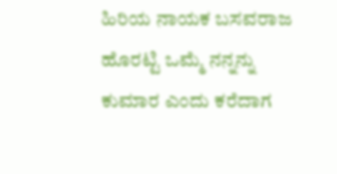ಹಿರಿಯ ನಾಯಕ ಬಸವರಾಜ ಹೊರಟ್ಟಿ ಒಮ್ಮೆ ನನ್ನನ್ನು ಕುಮಾರ ಎಂದು ಕರೆದಾಗ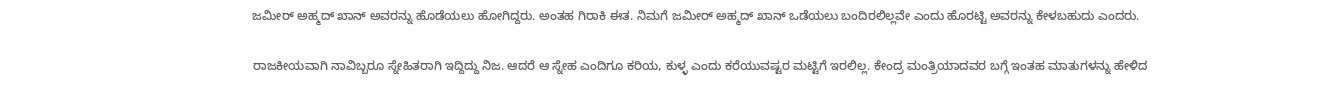ಜಮೀರ್ ಅಹ್ಮದ್ ಖಾನ್ ಅವರನ್ನು ಹೊಡೆಯಲು ಹೋಗಿದ್ದರು. ಅಂತಹ ಗಿರಾಕಿ ಈತ. ನಿಮಗೆ ಜಮೀರ್ ಅಹ್ಮದ್ ಖಾನ್ ಒಡೆಯಲು ಬಂದಿರಲಿಲ್ಲವೇ ಎಂದು ಹೊರಟ್ಟಿ ಅವರನ್ನು ಕೇಳಬಹುದು ಎಂದರು.

ರಾಜಕೀಯವಾಗಿ ನಾವಿಬ್ಬರೂ ಸ್ನೇಹಿತರಾಗಿ ಇದ್ದಿದ್ದು ನಿಜ. ಆದರೆ ಆ ಸ್ನೇಹ ಎಂದಿಗೂ ಕರಿಯ, ಕುಳ್ಳ ಎಂದು ಕರೆಯುವಷ್ಟರ ಮಟ್ಟಿಗೆ ಇರಲಿಲ್ಲ. ಕೇಂದ್ರ ಮಂತ್ರಿಯಾದವರ ಬಗ್ಗೆ ಇಂತಹ ಮಾತುಗಳನ್ನು ಹೇಳಿದ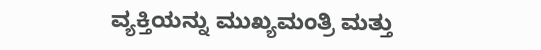ವ್ಯಕ್ತಿಯನ್ನು ಮುಖ್ಯಮಂತ್ರಿ ಮತ್ತು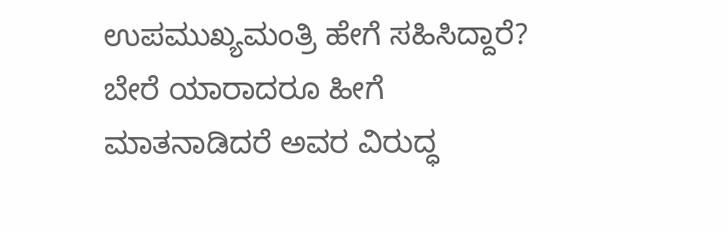ಉಪಮುಖ್ಯಮಂತ್ರಿ ಹೇಗೆ ಸಹಿಸಿದ್ದಾರೆ? ಬೇರೆ ಯಾರಾದರೂ ಹೀಗೆ ಮಾತನಾಡಿದರೆ ಅವರ ವಿರುದ್ಧ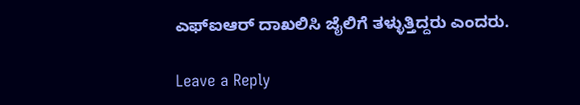ಎಫ್ಐಆರ್ ದಾಖಲಿಸಿ ಜೈಲಿಗೆ ತಳ್ಳುತ್ತಿದ್ದರು ಎಂದರು.

Leave a Reply